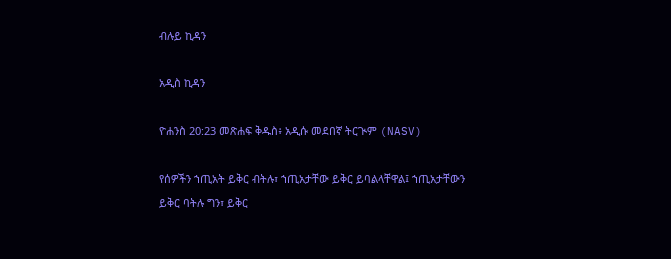ብሉይ ኪዳን

አዲስ ኪዳን

ዮሐንስ 20:23 መጽሐፍ ቅዱስ፥ አዲሱ መደበኛ ትርጒም (NASV)

የሰዎችን ኀጢአት ይቅር ብትሉ፣ ኀጢአታቸው ይቅር ይባልላቸዋል፤ ኀጢአታቸውን ይቅር ባትሉ ግን፣ ይቅር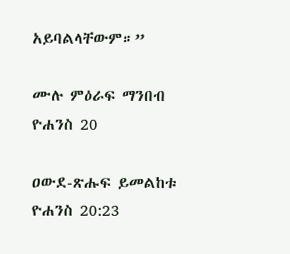አይባልላቸውም።”

ሙሉ ምዕራፍ ማንበብ ዮሐንስ 20

ዐውደ-ጽሑፍ ይመልከቱ ዮሐንስ 20:23